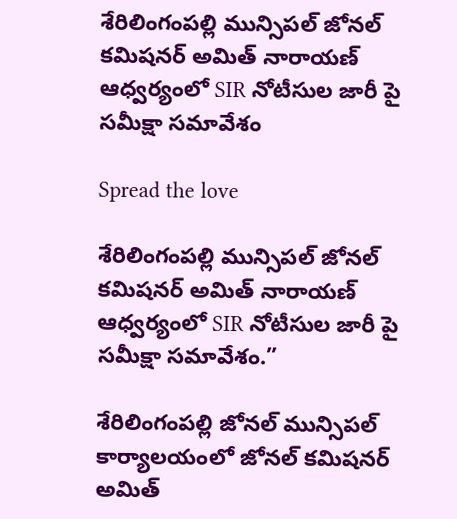శేరిలింగంపల్లి మున్సిపల్ జోనల్ కమిషనర్ అమిత్ నారాయణ్ ఆధ్వర్యంలో SIR నోటీసుల జారీ పై సమీక్షా సమావేశం

Spread the love

శేరిలింగంపల్లి మున్సిపల్ జోనల్ కమిషనర్ అమిత్ నారాయణ్ ఆధ్వర్యంలో SIR నోటీసుల జారీ పై సమీక్షా సమావేశం.”

శేరిలింగంపల్లి జోనల్ మున్సిపల్ కార్యాలయంలో జోనల్ కమిషనర్ అమిత్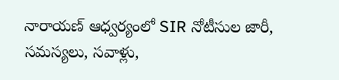నారాయణ్ ఆధ్వర్యంలో SIR నోటీసుల జారీ, సమస్యలు, సవాళ్లు,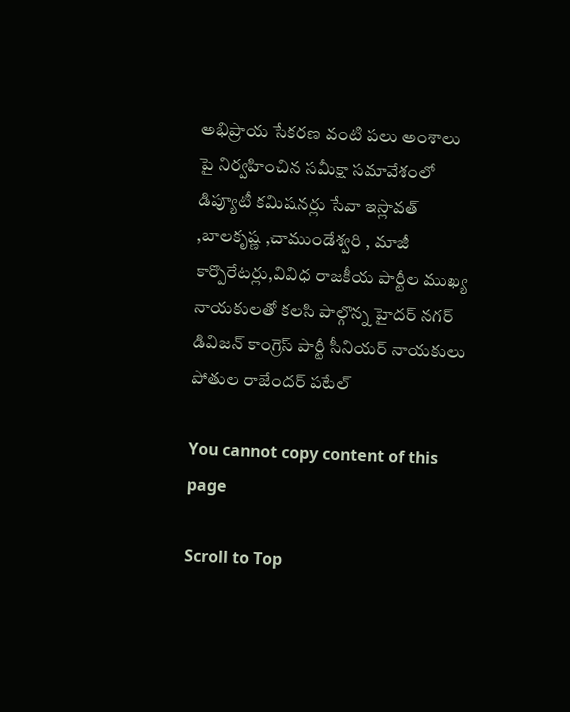అభిప్రాయ సేకరణ వంటి పలు అంశాలు పై నిర్వహించిన సమీక్షా సమావేశంలో డిప్యూటీ కమిషనర్లు సేవా ఇస్లావత్ ,బాలకృష్ణ ,చాముండేశ్వరి , మాజీ కార్పొరేటర్లు,వివిధ రాజకీయ పార్టీల ముఖ్య నాయకులతో కలసి పాల్గొన్న హైదర్ నగర్ డివిజన్ కాంగ్రెస్ పార్టీ సీనియర్ నాయకులు పోతుల రాజేందర్ పటేల్

You cannot copy content of this page

Scroll to Top